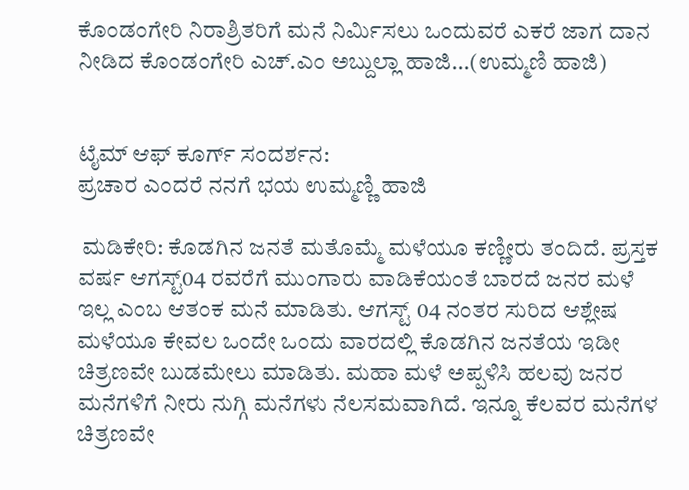ಕೊಂಡಂಗೇರಿ ನಿರಾಶ್ರಿತರಿಗೆ ಮನೆ ನಿರ್ಮಿಸಲು ಒಂದುವರೆ ಎಕರೆ ಜಾಗ ದಾನ ನೀಡಿದ ಕೊಂಡಂಗೇರಿ ಎಚ್.ಎಂ ಅಬ್ದುಲ್ಲಾ ಹಾಜಿ...(ಉಮ್ಮಣಿ ಹಾಜಿ)


ಟೈಮ್ ಆಫ್ ಕೂರ್ಗ್ ಸಂದರ್ಶನ:
ಪ್ರಚಾರ ಎಂದರೆ ನನಗೆ ಭಯ ಉಮ್ಮಣ್ಣಿ ಹಾಜಿ

 ಮಡಿಕೇರಿ: ಕೊಡಗಿನ ಜನತೆ ಮತೊಮ್ಮೆ ಮಳೆಯೂ ಕಣ್ಣೀರು ತಂದಿದೆ. ಪ್ರಸ್ತಕ ವರ್ಷ ಆಗಸ್ಟ್04 ರವರೆಗೆ ಮುಂಗಾರು ವಾಡಿಕೆಯಂತೆ ಬಾರದೆ ಜನರ ಮಳೆ ಇಲ್ಲ ಎಂಬ ಆತಂಕ‌‌ ಮನೆ ಮಾಡಿತು. ಆಗಸ್ಟ್ 04 ನಂತರ ಸುರಿದ ಆಶ್ಲೇಷ ಮಳೆಯೂ ಕೇವಲ‌ ಒಂದೇ ಒಂದು ವಾರದಲ್ಲಿ ಕೊಡಗಿನ ಜನತೆಯ ಇಡೀ ಚಿತ್ರಣವೇ ಬುಡಮೇಲು ಮಾಡಿತು. ಮಹಾ ಮಳೆ ಅಪ್ಪಳಿಸಿ ಹಲವು ಜನರ ಮನೆಗಳಿಗೆ ನೀರು ನುಗ್ಗಿ ಮನೆಗಳು ನೆಲಸಮವಾಗಿದೆ. ಇನ್ನೂ ಕೆಲವರ ಮನೆಗಳ ಚಿತ್ರಣವೇ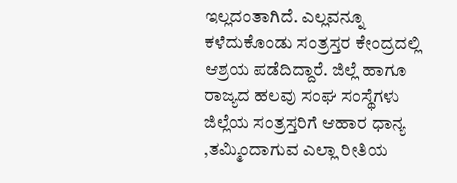ಇಲ್ಲದಂತಾಗಿದೆ. ಎಲ್ಲವನ್ನೂ ಕಳೆದುಕೊಂಡು ಸಂತ್ರಸ್ತರ ಕೇಂದ್ರದಲ್ಲಿ‌ ಆಶ್ರಯ ಪಡೆದಿದ್ದಾರೆ. ಜಿಲ್ಲೆ ಹಾಗೂ ರಾಜ್ಯದ ಹಲವು ಸಂಘ ಸಂಸ್ಥೆಗಳು ಜಿಲ್ಲೆಯ ಸಂತ್ರಸ್ತರಿಗೆ ಆಹಾರ ಧಾನ್ಯ ,ತಮ್ಮಿಂದಾಗುವ ಎಲ್ಲಾ ರೀತಿಯ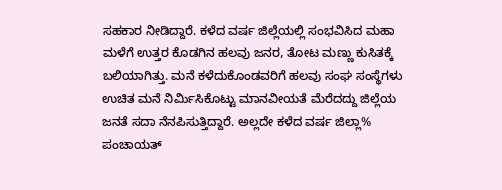ಸಹಕಾರ ನೀಡಿದ್ದಾರೆ. ಕಳೆದ ವರ್ಷ ಜಿಲ್ಲೆಯಲ್ಲಿ ಸಂಭವಿಸಿದ ಮಹಾ ಮಳೆಗೆ ಉತ್ತರ ಕೊಡಗಿನ ಹಲವು ಜನರ, ತೋಟ ಮಣ್ಣು ಕುಸಿತಕ್ಕೆ ಬಲಿಯಾಗಿತ್ತು. ಮನೆ ಕಳೆದುಕೊಂಡವರಿಗೆ ಹಲವು ಸಂಘ ಸಂಸ್ಥೆಗಳು ಉಚಿತ ಮನೆ ನಿರ್ಮಿಸಿಕೊಟ್ಟು ಮಾನವೀಯತೆ ಮೆರೆದದ್ದು ಜಿಲ್ಲೆಯ ಜನತೆ ಸದಾ ನೆನಪಿಸುತ್ತಿದ್ದಾರೆ. ಅಲ್ಲದೇ ಕಳೆದ ವರ್ಷ ಜಿಲ್ಲಾ% ಪಂಚಾಯತ್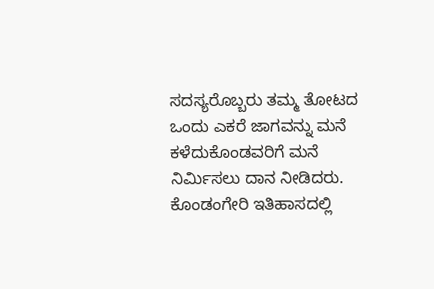ಸದಸ್ಯರೊಬ್ಬರು ತಮ್ಮ ತೋಟದ ಒಂದು ಎಕರೆ ಜಾಗವನ್ನು ಮನೆ ಕಳೆದುಕೊಂಡವರಿಗೆ ಮನೆ ನಿರ್ಮಿಸಲು ದಾನ ನೀಡಿದರು. ಕೊಂಡಂಗೇರಿ ಇತಿಹಾಸದಲ್ಲಿ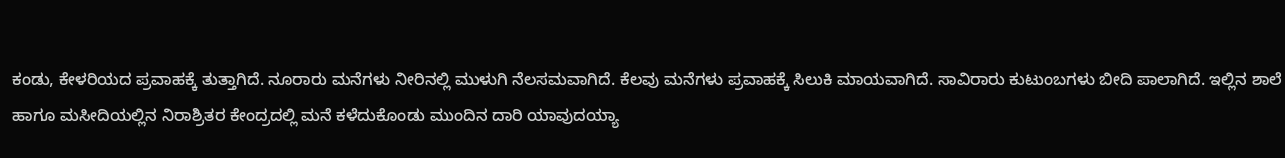ಕಂಡು, ಕೇಳರಿಯದ ಪ್ರವಾಹಕ್ಕೆ ತುತ್ತಾಗಿದೆ. ನೂರಾರು ಮನೆಗಳು ನೀರಿನಲ್ಲಿ ಮುಳುಗಿ‌ ನೆಲಸಮವಾಗಿದೆ. ಕೆಲವು ಮನೆಗಳು ಪ್ರವಾಹಕ್ಕೆ ಸಿಲುಕಿ ಮಾಯವಾಗಿದೆ. ಸಾವಿರಾರು ಕುಟುಂಬಗಳು ಬೀದಿ ಪಾಲಾಗಿದೆ. ಇಲ್ಲಿನ‌ ಶಾಲೆ ಹಾಗೂ ಮಸೀದಿಯಲ್ಲಿನ ನಿರಾಶ್ರಿತರ ಕೇಂದ್ರದಲ್ಲಿ ಮನೆ ಕಳೆದುಕೊಂಡು ಮುಂದಿನ ದಾರಿ ಯಾವುದಯ್ಯಾ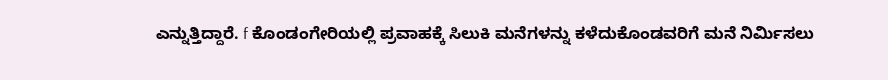ಎನ್ನುತ್ತಿದ್ದಾರೆ‌. f ಕೊಂಡಂಗೇರಿಯಲ್ಲಿ ಪ್ರವಾಹಕ್ಕೆ ಸಿಲುಕಿ ಮನೆಗಳನ್ನು ಕಳೆದುಕೊಂಡವರಿಗೆ ಮನೆ ನಿರ್ಮಿಸಲು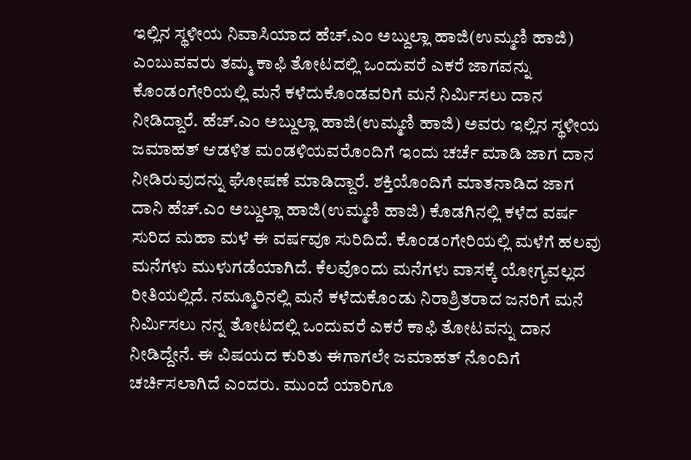ಇಲ್ಲಿನ ಸ್ಥಳೀಯ ನಿವಾಸಿಯಾದ ಹೆಚ್.ಎಂ ಅಬ್ದುಲ್ಲಾ ಹಾಜಿ(ಉಮ್ಮಣಿ ಹಾಜಿ) ಎಂಬುವವರು ತಮ್ಮ ಕಾಫಿ ತೋಟದಲ್ಲಿ ಒಂದುವರೆ ಎಕರೆ ಜಾಗವನ್ನು ಕೊಂಡಂಗೇರಿಯಲ್ಲಿ ಮನೆ ಕಳೆದುಕೊಂಡವರಿಗೆ ಮನೆ ನಿರ್ಮಿಸಲು ದಾನ ನೀಡಿದ್ದಾರೆ. ಹೆಚ್.ಎಂ ಅಬ್ದುಲ್ಲಾ ಹಾಜಿ(ಉಮ್ಮಣಿ ಹಾಜಿ) ಅವರು ಇಲ್ಲಿ‌ನ ಸ್ಥಳೀಯ ಜಮಾಹತ್ ಆಡಳಿತ ಮಂಡಳಿಯವರೊಂದಿಗೆ ಇಂದು ಚರ್ಚೆ ಮಾಡಿ ಜಾಗ ದಾನ ನೀಡಿರುವುದನ್ನು ಘೋಷಣೆ ಮಾಡಿದ್ದಾರೆ. ಶಕ್ತಿಯೊಂದಿಗೆ ಮಾತನಾಡಿದ ಜಾಗ ದಾನಿ ಹೆಚ್.ಎಂ ಅಬ್ದುಲ್ಲಾ ಹಾಜಿ(ಉಮ್ಮಣಿ ಹಾಜಿ) ಕೊಡಗಿನಲ್ಲಿ ಕಳೆದ ವರ್ಷ ಸುರಿದ ಮಹಾ ಮಳೆ ಈ ವರ್ಷವೂ ಸುರಿದಿದೆ. ಕೊಂಡಂಗೇರಿಯಲ್ಲಿ ಮಳೆಗೆ ಹಲವು ಮನೆಗಳು ಮುಳುಗಡೆಯಾಗಿದೆ. ಕೆಲವೊಂದು ಮನೆಗಳು ವಾಸಕ್ಕೆ ಯೋಗ್ಯವಲ್ಲದ ರೀತಿಯಲ್ಲಿದೆ. ನಮ್ಮೂರಿನಲ್ಲಿ ಮನೆ ಕಳೆದುಕೊಂಡು ನಿರಾಶ್ರಿತರಾದ ಜನರಿಗೆ ಮನೆ ನಿರ್ಮಿಸಲು ನನ್ನ ತೋಟದಲ್ಲಿ ಒಂದುವರೆ ಎಕರೆ ಕಾಫಿ ತೋಟವನ್ನು ದಾನ ನೀಡಿದ್ದೇನೆ. ಈ ವಿಷಯದ ಕುರಿತು ಈಗಾಗಲೇ ಜಮಾಹತ್ ನೊಂದಿಗೆ ಚರ್ಚಿಸಲಾಗಿದೆ ಎಂದರು. ಮುಂದೆ ಯಾರಿಗೂ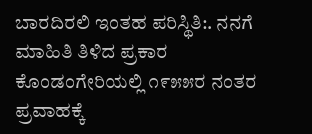ಬಾರದಿರಲಿ‌ ಇಂತಹ ಪರಿಸ್ಥಿತಿ:. ನನಗೆ ಮಾಹಿತಿ ತಿಳಿದ ಪ್ರಕಾರ ಕೊಂಡಂಗೇರಿಯಲ್ಲಿ ೧೯೫೫ರ ನಂತರ ಪ್ರವಾಹಕ್ಕೆ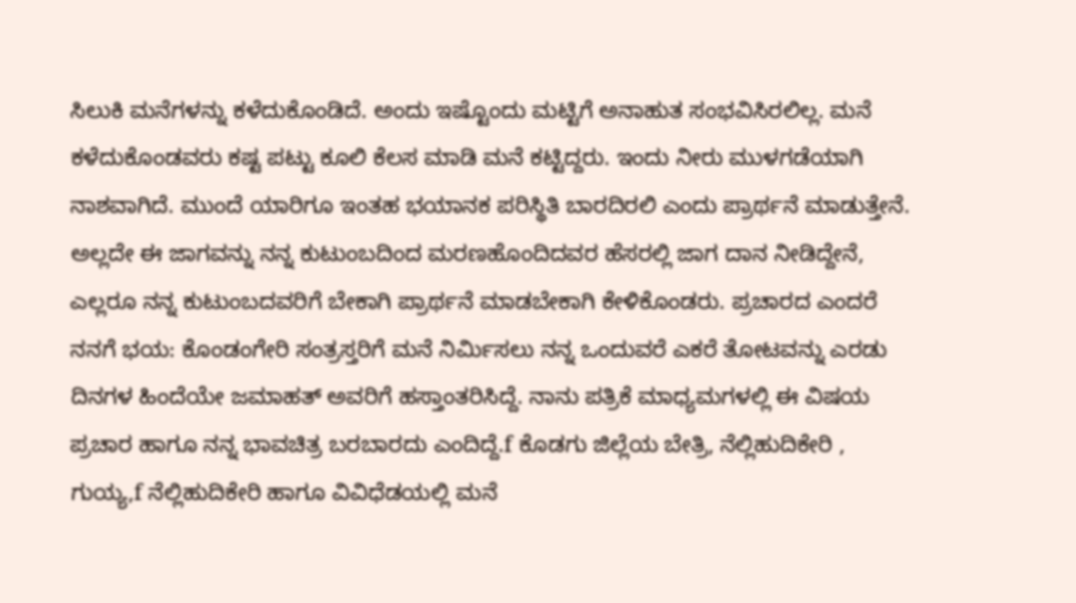ಸಿಲುಕಿ ಮನೆಗಳನ್ನು ಕಳೆದುಕೊಂಡಿದೆ. ಅಂದು ಇಷ್ಟೊಂದು ಮಟ್ಟಿಗೆ ಅನಾಹುತ ಸಂಭವಿಸಿರಲಿಲ್ಲ. ಮನೆ ಕಳೆದುಕೊಂಡವರು ಕಷ್ಟ ಪಟ್ಟು ಕೂಲಿ ಕೆಲಸ ಮಾಡಿ‌ ಮನೆ ಕಟ್ಟಿದ್ದರು. ಇಂದು ನೀರು ಮುಳಗಡೆಯಾಗಿ‌ ನಾಶವಾಗಿದೆ. ಮುಂದೆ ಯಾರಿಗೂ ಇಂತಹ ಭಯಾನಕ ಪರಿಸ್ಥಿತಿ ಬಾರದಿರಲಿ‌ ಎಂದು ಪ್ರಾರ್ಥನೆ ಮಾಡುತ್ತೇನೆ. ಅಲ್ಲದೇ ಈ ಜಾಗವನ್ನು ನನ್ನ ಕುಟುಂಬದಿಂದ ಮರಣಹೊಂದಿದವರ ಹೆಸರಲ್ಲಿ ಜಾಗ ದಾನ ನೀಡಿದ್ದೇನೆ, ಎಲ್ಲರೂ ನನ್ನ ಕುಟುಂಬದವರಿಗೆ ಬೇಕಾಗಿ ಪ್ರಾರ್ಥನೆ ಮಾಡಬೇಕಾಗಿ ಕೇಳಿಕೊಂಡರು. ಪ್ರಚಾರದ ಎಂದರೆ ನನಗೆ ಭಯ: ಕೊಂಡಂಗೇರಿ ಸಂತ್ರಸ್ತರಿಗೆ ಮನೆ ನಿರ್ಮಿಸಲು ನನ್ನ ಒಂದುವರೆ ಎಕರೆ ತೋಟವನ್ನು ಎರಡು ದಿನಗಳ ಹಿಂದೆಯೇ ಜಮಾಹತ್ ಅವರಿಗೆ ಹಸ್ತಾಂತರಿಸಿದ್ದೆ. ನಾನು ಪತ್ರಿಕೆ ಮಾಧ್ಯಮಗಳಲ್ಲಿ ಈ ವಿಷಯ ಪ್ರಚಾರ ಹಾಗೂ ನನ್ನ ಭಾವಚಿತ್ರ ಬರಬಾರದು ಎಂದಿದ್ದೆ.f ಕೊಡಗು ಜಿಲ್ಲೆಯ ಬೇತ್ರಿ, ನೆಲ್ಲಿಹುದಿಕೇರಿ , ಗುಯ್ಯ,f ನೆಲ್ಲಿಹುದಿಕೇರಿ ಹಾಗೂ ವಿವಿಧೆಡಯಲ್ಲಿ ಮನೆ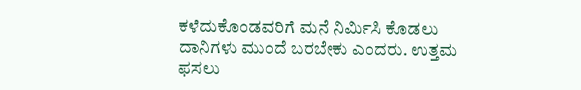ಕಳೆದುಕೊಂಡವರಿಗೆ ಮನೆ ನಿರ್ಮಿಸಿ ಕೊಡಲು ದಾನಿಗಳು ಮುಂದೆ ಬರಬೇಕು ಎಂದರು. ಉತ್ತಮ ಫಸಲು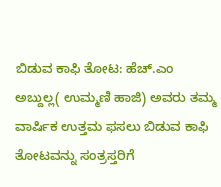ಬಿಡುವ ಕಾಫಿ ತೋಟ: ಹೆಚ್.ಎಂ ಅಬ್ದುಲ್ಲ( ಉಮ್ಮಣಿ ಹಾಜಿ) ಅವರು ತಮ್ಮ ವಾರ್ಷಿಕ ಉತ್ತಮ ಫಸಲು ಬಿಡುವ ಕಾಫಿ ತೋಟವನ್ನು ಸಂತ್ರಸ್ತರಿಗೆ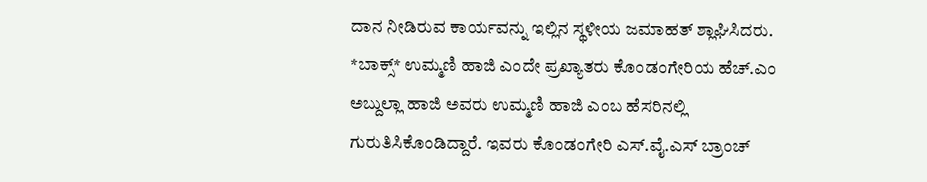ದಾನ ನೀಡಿರುವ ಕಾರ್ಯವನ್ನು ಇಲ್ಲಿನ ಸ್ಥಳೀಯ ಜಮಾಹತ್ ಶ್ಲಾಘಿಸಿದರು. *ಬಾಕ್ಸ್* ಉಮ್ಮಣಿ‌ ಹಾಜಿ ಎಂದೇ ಪ್ರಖ್ಯಾತರು ಕೊಂಡಂಗೇರಿಯ ಹೆಚ್.ಎಂ ಅಬ್ದುಲ್ಲಾ ಹಾಜಿ ಅವರು ಉಮ್ಮಣಿ ಹಾಜಿ‌ ಎಂಬ ಹೆಸರಿನಲ್ಲಿ ಗುರುತಿಸಿಕೊಂಡಿದ್ದಾರೆ. ಇವರು ಕೊಂಡಂಗೇರಿ ಎಸ್.ವೈ.ಎಸ್ ಬ್ರಾಂಚ್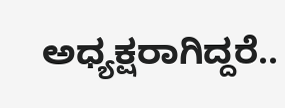ಅಧ್ಯಕ್ಷರಾಗಿದ್ದರೆ..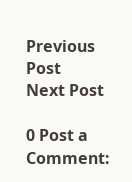Previous Post
Next Post

0 Post a Comment: